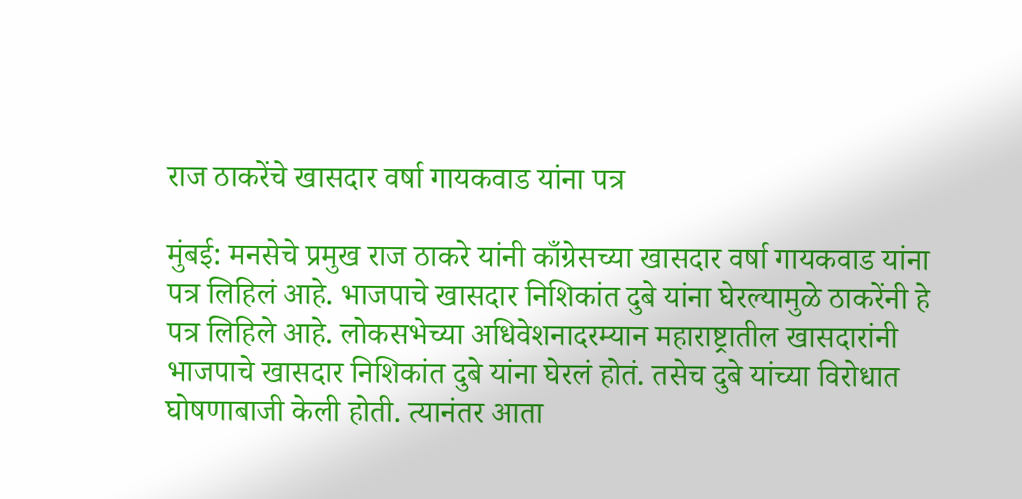राज ठाकरेंचे खासदार वर्षा गायकवाड यांना पत्र

मुंबई: मनसेचे प्रमुख राज ठाकरे यांनी काँग्रेसच्या खासदार वर्षा गायकवाड यांना पत्र लिहिलं आहे. भाजपाचे खासदार निशिकांत दुबे यांना घेरल्यामुळे ठाकरेंनी हे पत्र लिहिले आहे. लोकसभेच्या अधिवेशनादरम्यान महाराष्ट्रातील खासदारांनी भाजपाचे खासदार निशिकांत दुबे यांना घेरलं होतं. तसेच दुबे यांच्या विरोधात घोषणाबाजी केली होती. त्यानंतर आता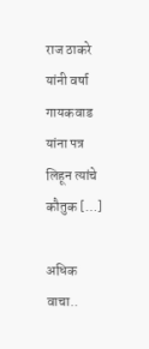राज ठाकरे यांनी वर्षा गायकवाड यांना पत्र लिहून त्यांचे कौतुक […]

अधिक वाचा..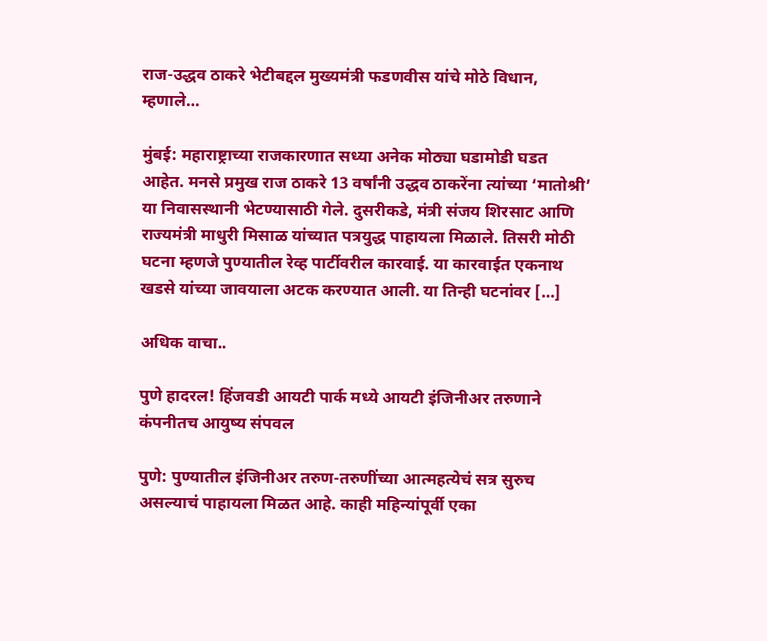राज-उद्धव ठाकरे भेटीबद्दल मुख्यमंत्री फडणवीस यांचे मोठे विधान, म्हणाले…

मुंबई: महाराष्ट्राच्या राजकारणात सध्या अनेक मोठ्या घडामोडी घडत आहेत. मनसे प्रमुख राज ठाकरे 13 वर्षांनी उद्धव ठाकरेंना त्यांच्या ‘मातोश्री’ या निवासस्थानी भेटण्यासाठी गेले. दुसरीकडे, मंत्री संजय शिरसाट आणि राज्यमंत्री माधुरी मिसाळ यांच्यात पत्रयुद्ध पाहायला मिळाले. तिसरी मोठी घटना म्हणजे पुण्यातील रेव्ह पार्टीवरील कारवाई. या कारवाईत एकनाथ खडसे यांच्या जावयाला अटक करण्यात आली. या तिन्ही घटनांवर […]

अधिक वाचा..

पुणे हादरल! हिंजवडी आयटी पार्क मध्ये आयटी इंजिनीअर तरुणाने कंपनीतच आयुष्य संपवल

पुणे: पुण्यातील इंजिनीअर तरुण-तरुणींच्या आत्महत्येचं सत्र सुरुच असल्याचं पाहायला मिळत आहे. काही महिन्यांपूर्वी एका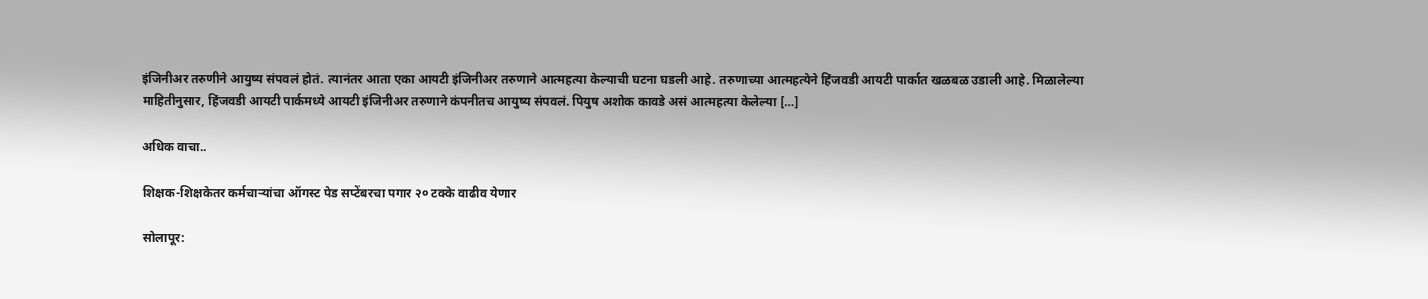इंजिनीअर तरुणीने आयुष्य संपवलं होतं. त्यानंतर आता एका आयटी इंजिनीअर तरुणाने आत्महत्या केल्याची घटना घडली आहे. तरुणाच्या आत्महत्येने हिंजवडी आयटी पार्कात खळबळ उडाली आहे. मिळालेल्या माहितीनुसार, हिंजवडी आयटी पार्कमध्ये आयटी इंजिनीअर तरुणाने कंपनीतच आयुष्य संपवलं. पियुष अशोक कावडे असं आत्महत्या केलेल्या […]

अधिक वाचा..

शिक्षक-शिक्षकेतर कर्मचाऱ्यांचा ऑगस्ट पेड सप्टेंबरचा पगार २० टक्के वाढीव येणार

सोलापूर: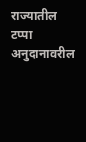राज्यातील टप्पा अनुदानावरील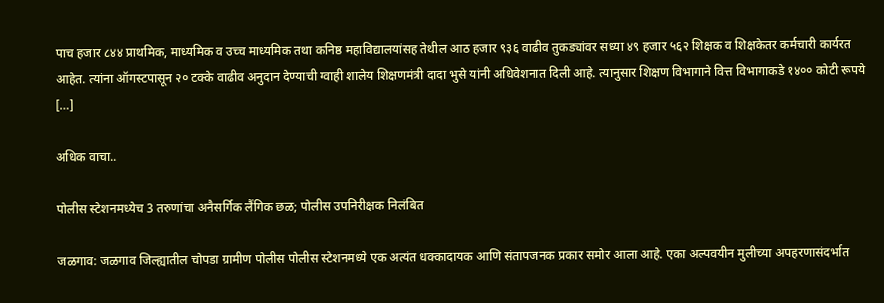पाच हजार ८४४ प्राथमिक, माध्यमिक व उच्च माध्यमिक तथा कनिष्ठ महाविद्यालयांसह तेथील आठ हजार ९३६ वाढीव तुकड्यांवर सध्या ४९ हजार ५६२ शिक्षक व शिक्षकेतर कर्मचारी कार्यरत आहेत. त्यांना ऑगस्टपासून २० टक्के वाढीव अनुदान देण्याची ग्वाही शालेय शिक्षणमंत्री दादा भुसे यांनी अधिवेशनात दिली आहे. त्यानुसार शिक्षण विभागाने वित्त विभागाकडे १४०० कोटी रूपये […]

अधिक वाचा..

पोलीस स्टेशनमध्येच 3 तरुणांचा अनैसर्गिक लैंगिक छळ; पोलीस उपनिरीक्षक निलंबित

जळगाव: जळगाव जिल्ह्यातील चोपडा ग्रामीण पोलीस पोलीस स्टेशनमध्ये एक अत्यंत धक्कादायक आणि संतापजनक प्रकार समोर आला आहे. एका अल्पवयीन मुलीच्या अपहरणासंदर्भात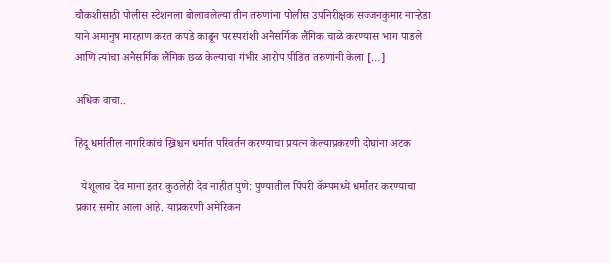चौकशीसाठी पोलीस स्टेशनला बोलावलेल्या तीन तरुणांना पोलीस उपनिरीक्षक सज्जनकुमार नाऱ्हेडा याने अमानुष मारहाण करत कपडे काढून परस्परांशी अनैसर्गिक लैंगिक चाळे करण्यास भाग पाडले आणि त्यांचा अनैसर्गिक लैंगिक छळ केल्याचा गंभीर आरोप पीडित तरुणांनी केला […]

अधिक वाचा..

हिंदू धर्मातील नागरिकांचं ख्रिश्चन धर्मात परिवर्तन करण्याचा प्रयत्न केल्याप्रकरणी दोघांना अटक

  येशूलाच देव माना इतर कुठलेही देव नाहीत पुणे: पुण्यातील पिंपरी कॅम्पमध्ये धर्मांतर करण्याचा प्रकार समोर आला आहे. याप्रकरणी अमेरिकन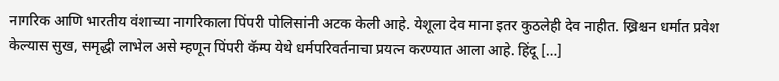नागरिक आणि भारतीय वंशाच्या नागरिकाला पिंपरी पोलिसांनी अटक केली आहे. येशूला देव माना इतर कुठलेही देव नाहीत. ख्रिश्चन धर्मात प्रवेश केल्यास सुख, समृद्धी लाभेल असे म्हणून पिंपरी कॅम्प येथे धर्मपरिवर्तनाचा प्रयत्न करण्यात आला आहे. हिंदू […]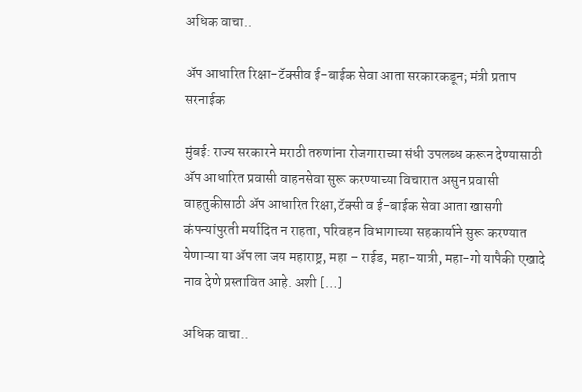अधिक वाचा..

अ‍ॅप आधारित रिक्षा-टॅक्सीव ई-बाईक सेवा आता सरकारकडून; मंत्री प्रताप सरनाईक

मुंबई: राज्य सरकारने मराठी तरुणांना रोजगाराच्या संधी उपलब्ध करून देण्यासाठी अ‍ॅप आधारित प्रवासी वाहनसेवा सुरू करण्याच्या विचारात असुन प्रवासी वाहतुकीसाठी अ‍ॅप आधारित रिक्षा,टॅक्सी व ई-बाईक सेवा आता खासगी कंपन्यांपुरती मर्यादित न राहता, परिवहन विभागाच्या सहकार्याने सुरू करण्यात येणाऱ्या या ॲप ला जय महाराष्ट्र, महा – राईड, महा-यात्री, महा-गो यापैकी एखादे नाव देणे प्रस्तावित आहे. अशी […]

अधिक वाचा..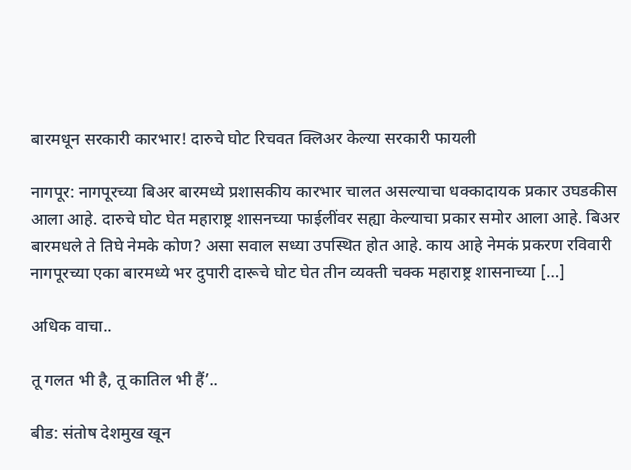बारमधून सरकारी कारभार! दारुचे घोट रिचवत क्लिअर केल्या सरकारी फायली

नागपूर: नागपूरच्या बिअर बारमध्ये प्रशासकीय कारभार चालत असल्याचा धक्कादायक प्रकार उघडकीस आला आहे. दारुचे घोट घेत महाराष्ट्र शासनच्या फाईलींवर सह्या केल्याचा प्रकार समोर आला आहे. बिअर बारमधले ते तिघे नेमके कोण? असा सवाल सध्या उपस्थित होत आहे. काय आहे नेमकं प्रकरण रविवारी नागपूरच्या एका बारमध्ये भर दुपारी दारूचे घोट घेत तीन व्यक्ती चक्क महाराष्ट्र शासनाच्या […]

अधिक वाचा..

तू गलत भी है, तू कातिल भी हैं’..

बीड: संतोष देशमुख खून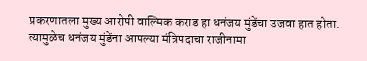प्रकरणातला मुख्य आरोपी वाल्मिक कराड हा धनंजय मुंडेंचा उजवा हात होता. त्यामुळेच धनंजय मुंडेंना आपल्या मंत्रिपदाचा राजीनामा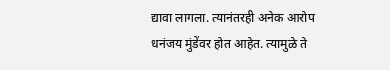द्यावा लागला. त्यानंतरही अनेक आरोप धनंजय मुंडेंवर होत आहेत. त्यामुळे ते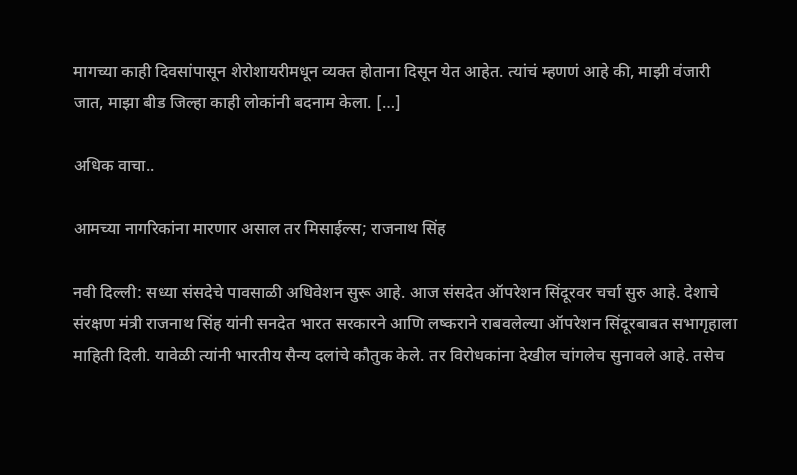मागच्या काही दिवसांपासून शेरोशायरीमधून व्यक्त होताना दिसून येत आहेत. त्यांचं म्हणणं आहे की, माझी वंजारी जात, माझा बीड जिल्हा काही लोकांनी बदनाम केला. […]

अधिक वाचा..

आमच्या नागरिकांना मारणार असाल तर मिसाईल्स; राजनाथ सिंह

नवी दिल्ली: सध्या संसदेचे पावसाळी अधिवेशन सुरू आहे. आज संसदेत ऑपरेशन सिंदूरवर चर्चा सुरु आहे. देशाचे संरक्षण मंत्री राजनाथ सिंह यांनी सनदेत भारत सरकारने आणि लष्कराने राबवलेल्या ऑपरेशन सिंदूरबाबत सभागृहाला माहिती दिली. यावेळी त्यांनी भारतीय सैन्य दलांचे कौतुक केले. तर विरोधकांना देखील चांगलेच सुनावले आहे. तसेच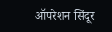ऑपरेशन सिंदूर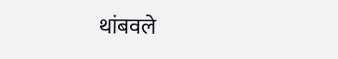थांबवले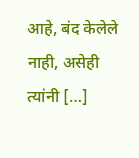आहे, बंद केलेले नाही, असेही त्यांनी […]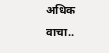अधिक वाचा..